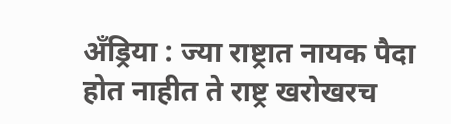अँड्रिया : ज्या राष्ट्रात नायक पैदा होत नाहीत ते राष्ट्र खरोखरच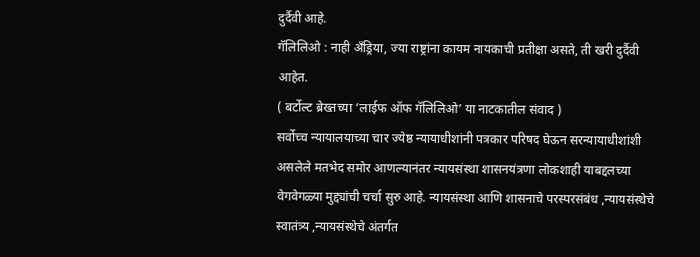दुर्दैवी आहे.
गॅलिलिओ : नाही अँड्रिया, ज्या राष्ट्रांना कायम नायकाची प्रतीक्षा असते, ती खरी दुर्दैवी आहेत.
( बर्टोल्ट ब्रेख्तच्या ‘लाईफ ऑफ गॅलिलिओ’ या नाटकातील संवाद )
सर्वोच्च न्यायालयाच्या चार ज्येष्ठ न्यायाधीशांनी पत्रकार परिषद घेऊन सरन्यायाधीशांशी असलेले मतभेद समोर आणल्यानंतर न्यायसंस्था शासनयंत्रणा लोकशाही याबद्दलच्या वेगवेगळ्या मुद्द्यांची चर्चा सुरु आहे. न्यायसंस्था आणि शासनाचे परस्परसंबंध ,न्यायसंस्थेचे स्वातंत्र्य ,न्यायसंस्थेचे अंतर्गत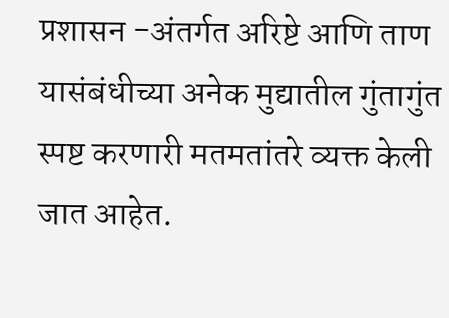प्रशासन -अंतर्गत अरिष्टे आणि ताण यासंबंधीच्या अनेक मुद्यातील गुंतागुंत स्पष्ट करणारी मतमतांतरे व्यक्त केली जात आहेत.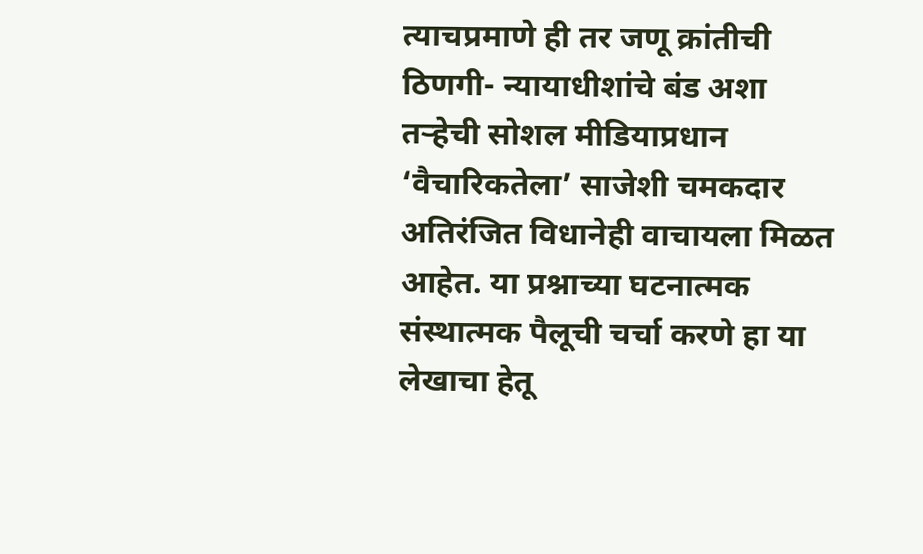त्याचप्रमाणे ही तर जणू क्रांतीची ठिणगी- न्यायाधीशांचे बंड अशा तऱ्हेची सोशल मीडियाप्रधान ‘वैचारिकतेला’ साजेशी चमकदार अतिरंजित विधानेही वाचायला मिळत आहेत. या प्रश्नाच्या घटनात्मक संस्थात्मक पैलूची चर्चा करणे हा या लेखाचा हेतू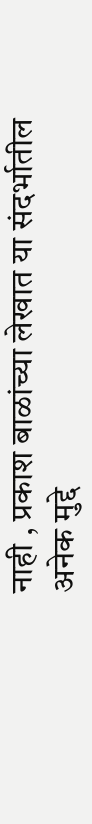नाही , प्रकाश बाळांच्या लेखात या संदर्भातील अनेक मुद्दे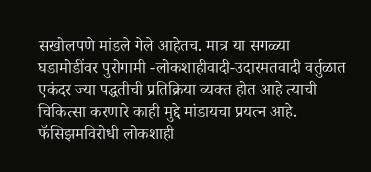सखोलपणे मांडले गेले आहेतच. मात्र या सगळ्या घडामोडींवर पुरोगामी -लोकशाहीवादी-उदारमतवादी वर्तुळात एकंदर ज्या पद्धतीची प्रतिक्रिया व्यक्त होत आहे त्याची चिकित्सा करणारे काही मुद्दे मांडायचा प्रयत्न आहे. फॅसिझमविरोधी लोकशाही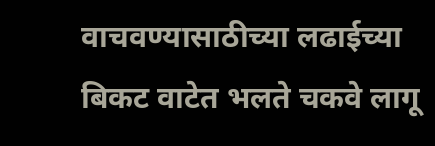वाचवण्यासाठीच्या लढाईच्या बिकट वाटेत भलते चकवे लागू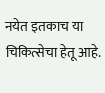नयेत इतकाच या चिकित्सेचा हेतू आहे.